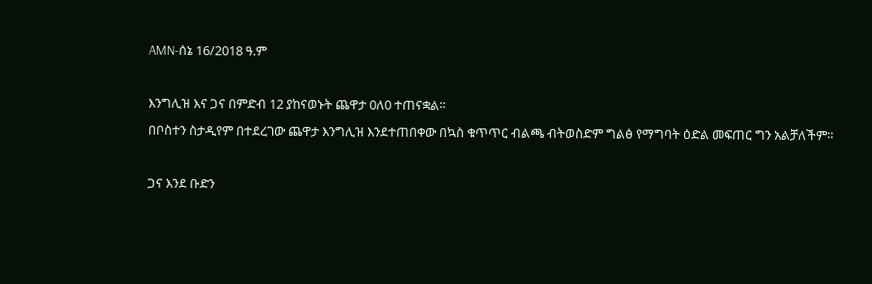AMN-ሰኔ 16/2018 ዓ.ም

እንግሊዝ እና ጋና በምድብ 12 ያከናወኑት ጨዋታ 0ለ0 ተጠናቋል።
በቦስተን ስታዲየም በተደረገው ጨዋታ እንግሊዝ እንደተጠበቀው በኳስ ቁጥጥር ብልጫ ብትወስድም ግልፅ የማግባት ዕድል መፍጠር ግን አልቻለችም።

ጋና እንደ ቡድን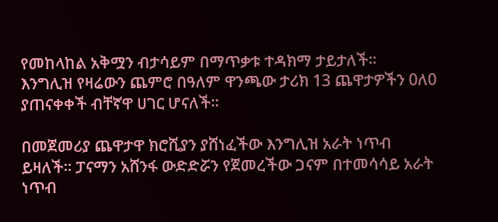የመከላከል አቅሟን ብታሳይም በማጥቃቱ ተዳክማ ታይታለች።
እንግሊዝ የዛሬውን ጨምሮ በዓለም ዋንጫው ታሪክ 13 ጨዋታዎችን 0ለ0 ያጠናቀቀች ብቸኛዋ ሀገር ሆናለች።

በመጀመሪያ ጨዋታዋ ክሮሺያን ያሸነፈችው እንግሊዝ አራት ነጥብ ይዛለች። ፓናማን አሸንፋ ውድድሯን የጀመረችው ጋናም በተመሳሳይ አራት ነጥብ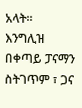አላት።
እንግሊዝ በቀጣይ ፓናማን ስትገጥም ፣ ጋና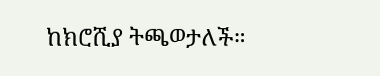ከክሮሺያ ትጫወታለች።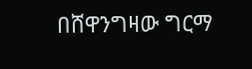በሸዋንግዛው ግርማ